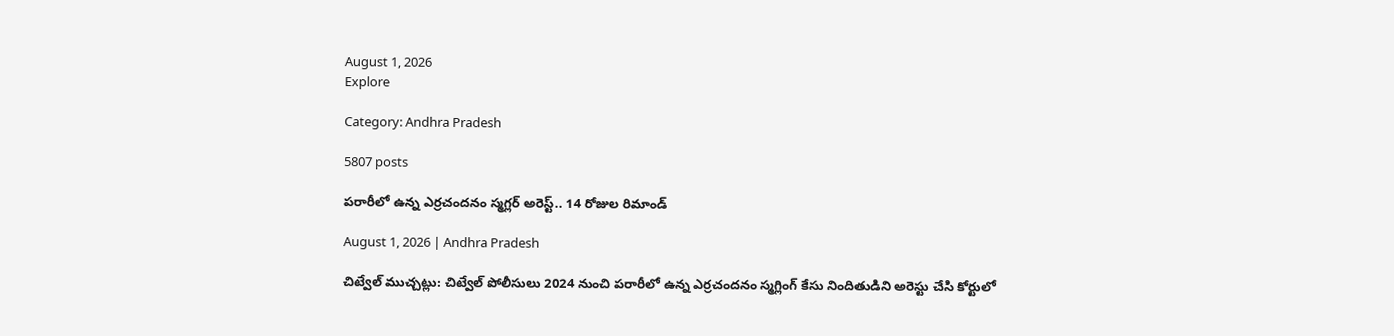August 1, 2026
Explore

Category: Andhra Pradesh

5807 posts

పరారీలో ఉన్న ఎర్రచందనం స్మగ్లర్ అరెస్ట్.. 14 రోజుల రిమాండ్

August 1, 2026 | Andhra Pradesh

చిట్వేల్ ముచ్చట్లు: చిట్వేల్ పోలీసులు 2024 నుంచి పరారీలో ఉన్న ఎర్రచందనం స్మగ్లింగ్ కేసు నిందితుడిని అరెస్టు చేసి కోర్టులో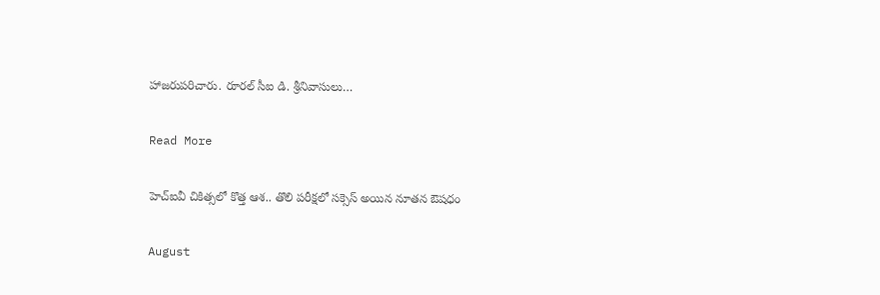హాజరుపరిచారు. రూరల్ సీఐ డి. శ్రీనివాసులు…

Read More

హెచ్‌ఐవీ చికిత్సలో కొత్త ఆశ.. తొలి పరీక్షలో సక్సెస్‌ అయిన నూతన ఔషధం

August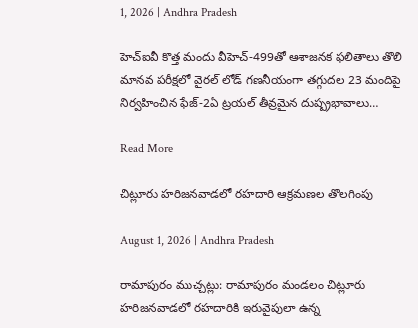1, 2026 | Andhra Pradesh

హెచ్‌ఐవీ కొత్త మందు వీహెచ్‌-499తో ఆశాజనక ఫలితాలు తొలి మానవ పరీక్షలో వైరల్‌ లోడ్‌ గణనీయంగా తగ్గుదల 23 మందిపై నిర్వహించిన ఫేజ్‌-2ఏ ట్రయల్‌ తీవ్రమైన దుష్ప్రభావాలు…

Read More

చిట్లూరు హరిజనవాడలో రహదారి ఆక్రమణల తొలగింపు

August 1, 2026 | Andhra Pradesh

రామాపురం ముచ్చట్లు: రామాపురం మండలం చిట్లూరు హరిజనవాడలో రహదారికి ఇరువైపులా ఉన్న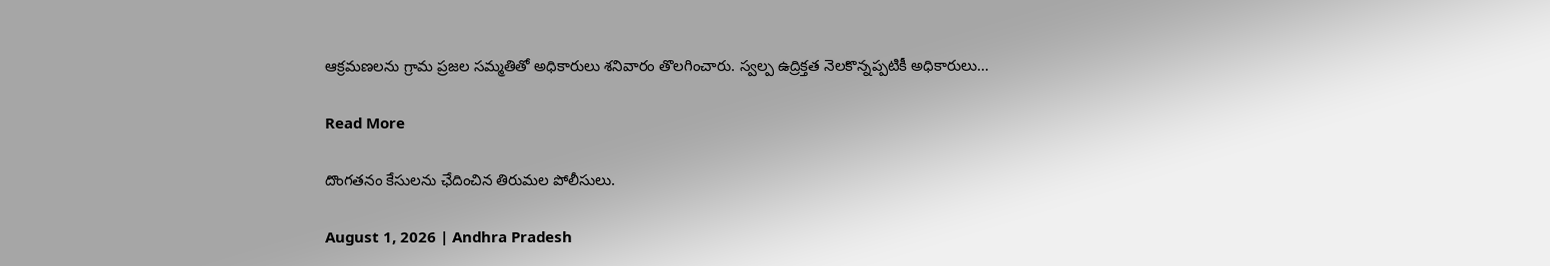ఆక్రమణలను గ్రామ ప్రజల సమ్మతితో అధికారులు శనివారం తొలగించారు. స్వల్ప ఉద్రిక్తత నెలకొన్నప్పటికీ అధికారులు…

Read More

దొంగతనం కేసులను ఛేదించిన తిరుమల పోలీసులు.

August 1, 2026 | Andhra Pradesh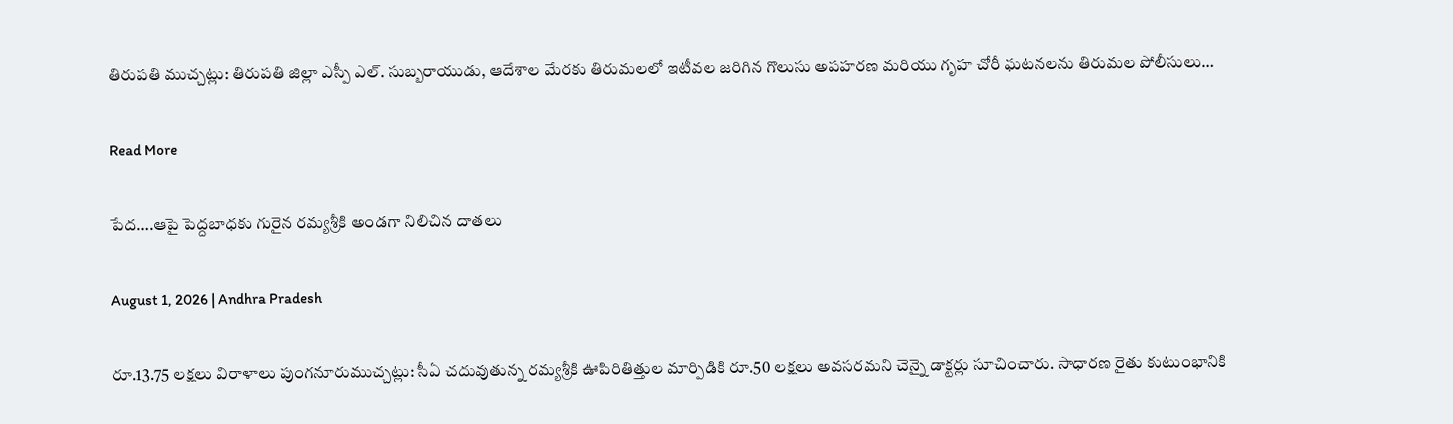తిరుపతి ముచ్చట్లు: తిరుపతి జిల్లా ఎస్పీ ఎల్. సుబ్బరాయుడు, ఆదేశాల మేరకు తిరుమలలో ఇటీవల జరిగిన గొలుసు అపహరణ మరియు గృహ చోరీ ఘటనలను తిరుమల పోలీసులు…

Read More

పేద….ఆపై పెద్దబాధకు గురైన రమ్యశ్రీకి అండగా నిలిచిన దాతలు

August 1, 2026 | Andhra Pradesh

రూ.13.75 లక్షలు విరాళాలు పుంగనూరుముచ్చట్లు: సీఏ చదువుతున్న రమ్యశ్రీకి ఊపిరితిత్తుల మార్పిడికి రూ.50 లక్షలు అవసరమని చెన్నై డాక్టర్లు సూచించారు. సాధారణ రైతు కుటుంభానికి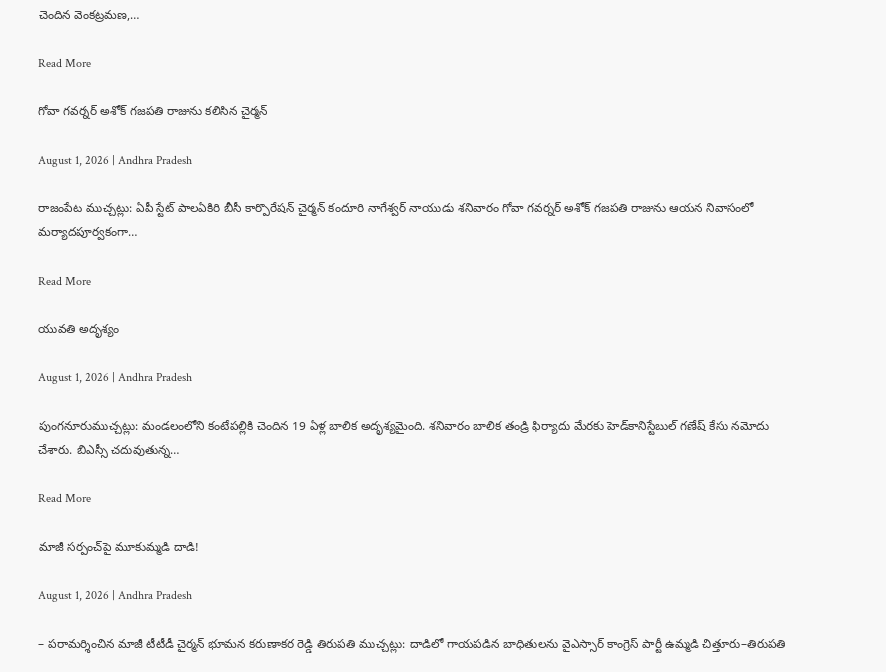చెందిన వెంకట్రమణ,…

Read More

గోవా గవర్నర్ అశోక్ గజపతి రాజును కలిసిన చైర్మన్

August 1, 2026 | Andhra Pradesh

రాజంపేట ముచ్చట్లు: ఏపీ స్టేట్ పాలఏకిరి బీసీ కార్పొరేషన్ చైర్మన్ కందూరి నాగేశ్వర్ నాయుడు శనివారం గోవా గవర్నర్ అశోక్ గజపతి రాజును ఆయన నివాసంలో మర్యాదపూర్వకంగా…

Read More

యువతి అదృశ్యం

August 1, 2026 | Andhra Pradesh

పుంగనూరుముచ్చట్లు: మండలంలోని కంటేపల్లికి చెందిన 19 ఏళ్ల బాలిక అదృశ్యమైంది. శనివారం బాలిక తండ్రి ఫిర్యాదు మేరకు హెడ్‌కానిస్టేబుల్‌ గణేష్‌ కేసు నమోదు చేశారు. బిఎస్సీ చదువుతున్న…

Read More

మాజీ సర్పంచ్‌పై మూకుమ్మడి దాడి!

August 1, 2026 | Andhra Pradesh

– పరామర్శించిన మాజీ టీటీడీ చైర్మన్ భూమన కరుణాకర రెడ్డి తిరుపతి ముచ్చట్లు: దాడిలో గాయపడిన బాధితులను వైఎస్సార్ కాంగ్రెస్ పార్టీ ఉమ్మడి చిత్తూరు–తిరుపతి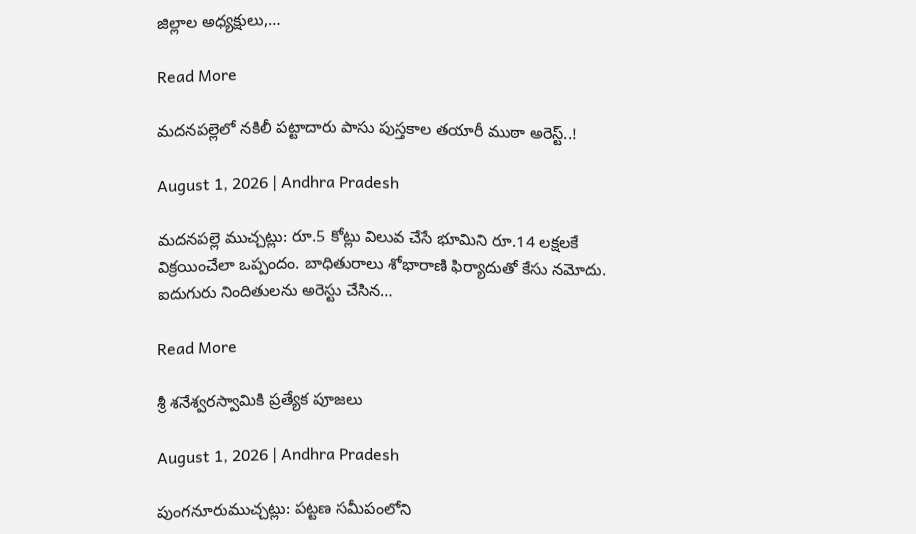జిల్లాల అధ్యక్షులు,…

Read More

మదనపల్లెలో నకిలీ పట్టాదారు పాసు పుస్తకాల తయారీ ముఠా అరెస్ట్..!

August 1, 2026 | Andhra Pradesh

మదనపల్లె ముచ్చట్లు: రూ.5 కోట్లు విలువ చేసే భూమిని రూ.14 లక్షలకే విక్రయించేలా ఒప్పందం. బాధితురాలు శోభారాణి ఫిర్యాదుతో కేసు నమోదు. ఐదుగురు నిందితులను అరెస్టు చేసిన…

Read More

శ్రీ శనేశ్వరస్వామికి ప్రత్యేక పూజలు

August 1, 2026 | Andhra Pradesh

పుంగనూరుముచ్చట్లు: పట్టణ సమీపంలోని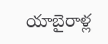యాబైరాళ్ల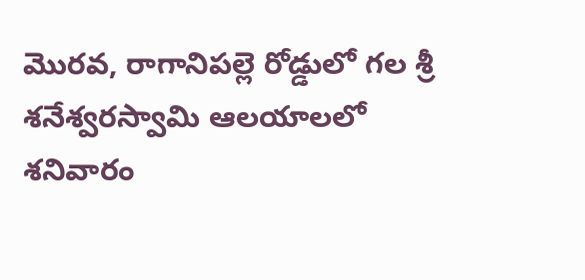మొరవ, రాగానిపల్లె రోడ్డులో గల శ్రీ శనేశ్వరస్వామి ఆలయాలలో శనివారం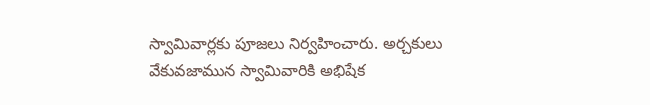స్వామివార్లకు పూజలు నిర్వహించారు. అర్చకులు వేకువజామున స్వామివారికి అభిషేక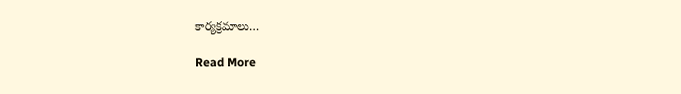కార్యక్రమాలు…

Read More